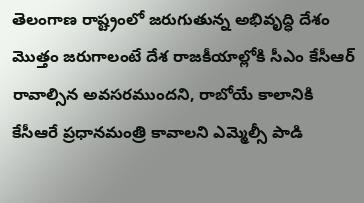తెలంగాణ రాష్ట్రంలో జరుగుతున్న అభివృద్ధి దేశం మొత్తం జరుగాలంటే దేశ రాజకీయాల్లోకి సీఎం కేసీఆర్ రావాల్సిన అవసరముందని, రాబోయే కాలానికి కేసీఆరే ప్రధానమంత్రి కావాలని ఎమ్మెల్సీ పాడి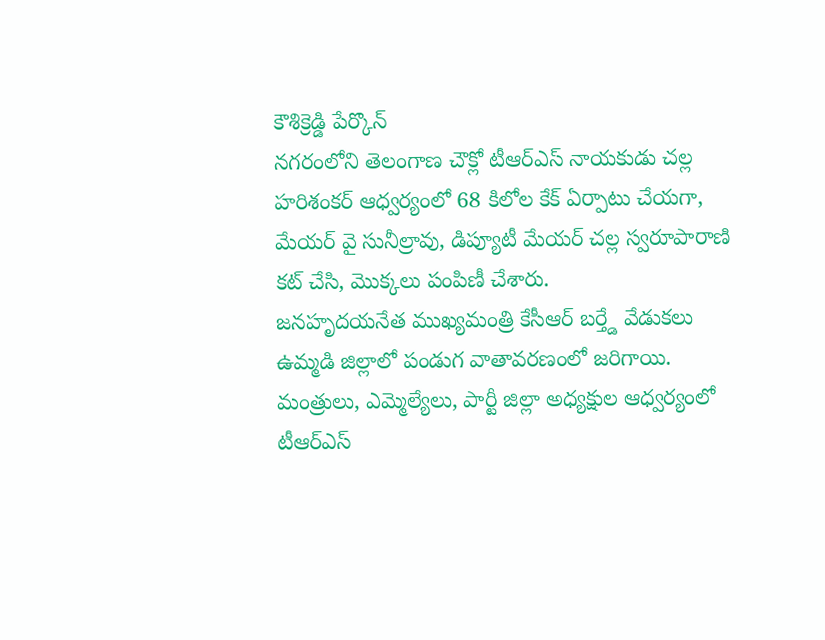కౌశిక్రెడ్డి పేర్కొన్
నగరంలోని తెలంగాణ చౌక్లో టీఆర్ఎస్ నాయకుడు చల్ల హరిశంకర్ ఆధ్వర్యంలో 68 కిలోల కేక్ ఏర్పాటు చేయగా, మేయర్ వై సునీల్రావు, డిప్యూటీ మేయర్ చల్ల స్వరూపారాణి కట్ చేసి, మొక్కలు పంపిణీ చేశారు.
జనహృదయనేత ముఖ్యమంత్రి కేసీఆర్ బర్త్డే వేడుకలు ఉమ్మడి జిల్లాలో పండుగ వాతావరణంలో జరిగాయి. మంత్రులు, ఎమ్మెల్యేలు, పార్టీ జిల్లా అధ్యక్షుల ఆధ్వర్యంలో టీఆర్ఎస్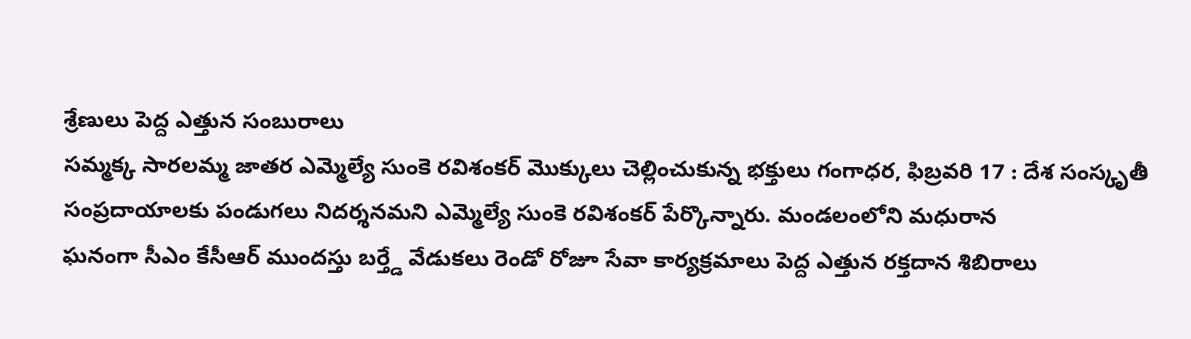శ్రేణులు పెద్ద ఎత్తున సంబురాలు
సమ్మక్క సారలమ్మ జాతర ఎమ్మెల్యే సుంకె రవిశంకర్ మొక్కులు చెల్లించుకున్న భక్తులు గంగాధర, ఫిబ్రవరి 17 : దేశ సంస్కృతీ సంప్రదాయాలకు పండుగలు నిదర్శనమని ఎమ్మెల్యే సుంకె రవిశంకర్ పేర్కొన్నారు. మండలంలోని మధురాన
ఘనంగా సీఎం కేసీఆర్ ముందస్తు బర్త్డే వేడుకలు రెండో రోజూ సేవా కార్యక్రమాలు పెద్ద ఎత్తున రక్తదాన శిబిరాలు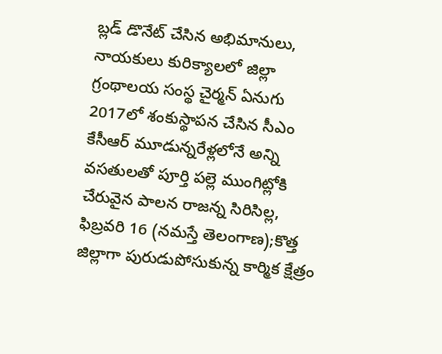బ్లడ్ డొనేట్ చేసిన అభిమానులు, నాయకులు కురిక్యాలలో జిల్లా గ్రంథాలయ సంస్థ చైర్మన్ ఏనుగు
2017లో శంకుస్థాపన చేసిన సీఎం కేసీఆర్ మూడున్నరేళ్లలోనే అన్ని వసతులతో పూర్తి పల్లె ముంగిట్లోకి చేరువైన పాలన రాజన్న సిరిసిల్ల, ఫిబ్రవరి 16 (నమస్తే తెలంగాణ);కొత్త జిల్లాగా పురుడుపోసుకున్న కార్మిక క్షేత్రం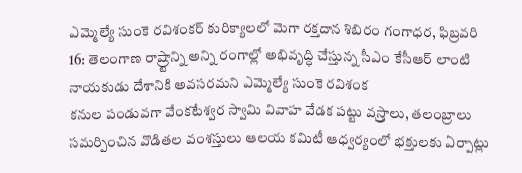ఎమ్మెల్యే సుంకె రవిశంకర్ కురిక్యాలలో మెగా రక్తదాన శిబిరం గంగాధర, ఫిబ్రవరి 16: తెలంగాణ రాష్ర్టాన్ని అన్ని రంగాల్లో అభివృద్ధి చేస్తున్న సీఎం కేసీఆర్ లాంటి నాయకుడు దేశానికి అవసరమని ఎమ్మెల్యే సుంకె రవిశంక
కనుల పండువగా వేంకటేశ్వర స్వామి వివాహ వేడక పట్టు వస్ర్తాలు, తలంబ్రాలు సమర్పించిన వొడితల వంశస్తులు ఆలయ కమిటీ ఆధ్వర్యంలో భక్తులకు ఏర్పాట్లు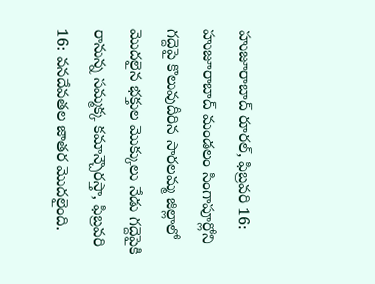హుజూరాబాద్ రూరల్, ఫిబ్రవరి 16: హుజూరాబాద్ మండలం సింగాపూర్లోని
గద్దెపై కొలువుదీరిన సారలమ్మ జిల్లాలో మొదలైన భక్తుల మొక్కులు నేడు గద్దెపైకి రానున్న సమ్మక్క కమాన్చౌరస్తా, ఫిబ్రవరి 16: వనదేవతల జాతర మొదలైంది.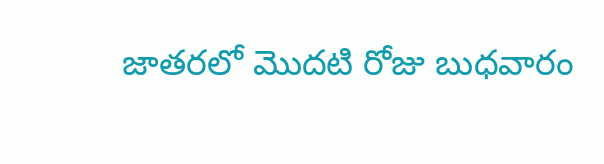జాతరలో మొదటి రోజు బుధవారం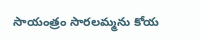సాయంత్రం సారలమ్మను కోయ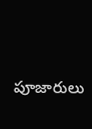పూజారులు